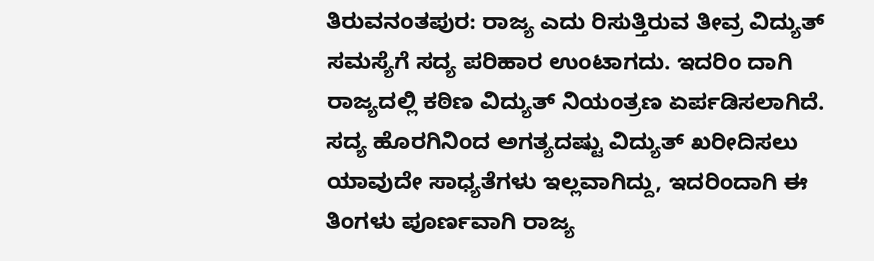ತಿರುವನಂತಪುರ: ರಾಜ್ಯ ಎದು ರಿಸುತ್ತಿರುವ ತೀವ್ರ ವಿದ್ಯುತ್ ಸಮಸ್ಯೆಗೆ ಸದ್ಯ ಪರಿಹಾರ ಉಂಟಾಗದು. ಇದರಿಂ ದಾಗಿ ರಾಜ್ಯದಲ್ಲಿ ಕಠಿಣ ವಿದ್ಯುತ್ ನಿಯಂತ್ರಣ ಏರ್ಪಡಿಸಲಾಗಿದೆ. ಸದ್ಯ ಹೊರಗಿನಿಂದ ಅಗತ್ಯದಷ್ಟು ವಿದ್ಯುತ್ ಖರೀದಿಸಲು ಯಾವುದೇ ಸಾಧ್ಯತೆಗಳು ಇಲ್ಲವಾಗಿದ್ದು, ಇದರಿಂದಾಗಿ ಈ ತಿಂಗಳು ಪೂರ್ಣವಾಗಿ ರಾಜ್ಯ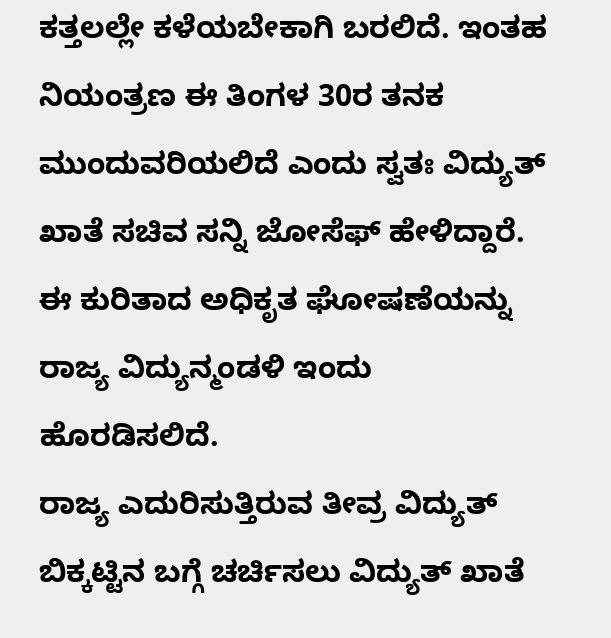ಕತ್ತಲಲ್ಲೇ ಕಳೆಯಬೇಕಾಗಿ ಬರಲಿದೆ. ಇಂತಹ ನಿಯಂತ್ರಣ ಈ ತಿಂಗಳ 30ರ ತನಕ ಮುಂದುವರಿಯಲಿದೆ ಎಂದು ಸ್ವತಃ ವಿದ್ಯುತ್ ಖಾತೆ ಸಚಿವ ಸನ್ನಿ ಜೋಸೆಫ್ ಹೇಳಿದ್ದಾರೆ. ಈ ಕುರಿತಾದ ಅಧಿಕೃತ ಘೋಷಣೆಯನ್ನು ರಾಜ್ಯ ವಿದ್ಯುನ್ಮಂಡಳಿ ಇಂದು ಹೊರಡಿಸಲಿದೆ.
ರಾಜ್ಯ ಎದುರಿಸುತ್ತಿರುವ ತೀವ್ರ ವಿದ್ಯುತ್ ಬಿಕ್ಕಟ್ಟಿನ ಬಗ್ಗೆ ಚರ್ಚಿಸಲು ವಿದ್ಯುತ್ ಖಾತೆ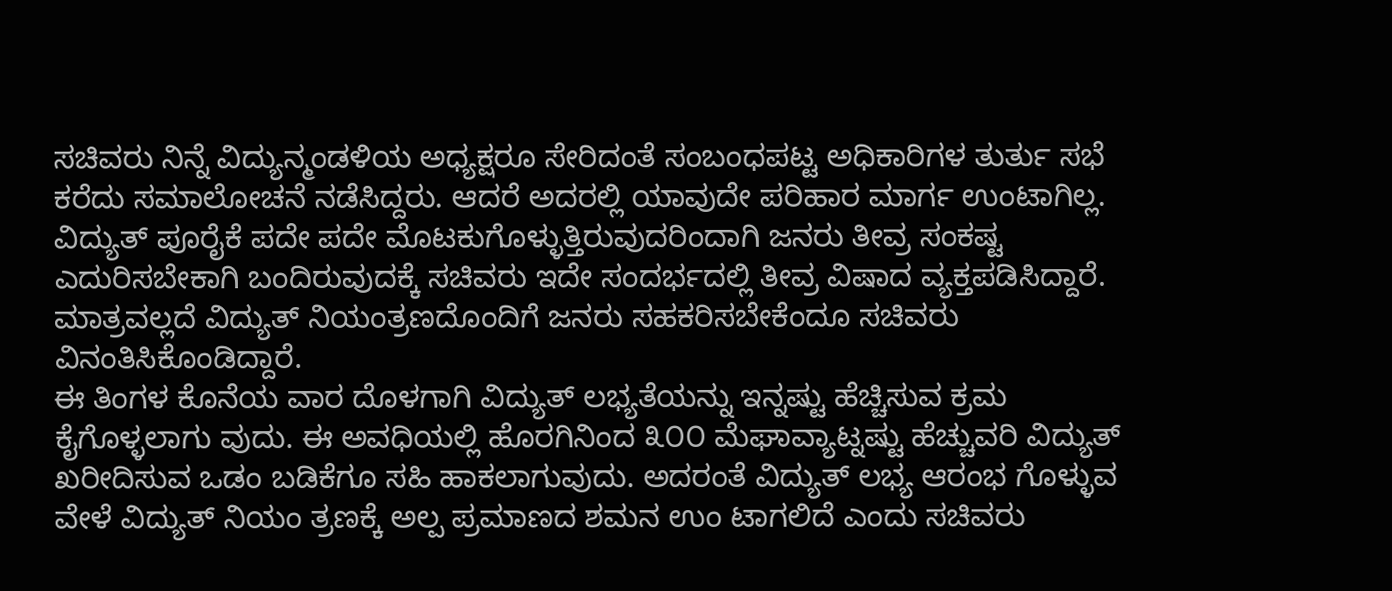ಸಚಿವರು ನಿನ್ನೆ ವಿದ್ಯುನ್ಮಂಡಳಿಯ ಅಧ್ಯಕ್ಷರೂ ಸೇರಿದಂತೆ ಸಂಬಂಧಪಟ್ಟ ಅಧಿಕಾರಿಗಳ ತುರ್ತು ಸಭೆ ಕರೆದು ಸಮಾಲೋಚನೆ ನಡೆಸಿದ್ದರು. ಆದರೆ ಅದರಲ್ಲಿ ಯಾವುದೇ ಪರಿಹಾರ ಮಾರ್ಗ ಉಂಟಾಗಿಲ್ಲ.
ವಿದ್ಯುತ್ ಪೂರೈಕೆ ಪದೇ ಪದೇ ಮೊಟಕುಗೊಳ್ಳುತ್ತಿರುವುದರಿಂದಾಗಿ ಜನರು ತೀವ್ರ ಸಂಕಷ್ಟ ಎದುರಿಸಬೇಕಾಗಿ ಬಂದಿರುವುದಕ್ಕೆ ಸಚಿವರು ಇದೇ ಸಂದರ್ಭದಲ್ಲಿ ತೀವ್ರ ವಿಷಾದ ವ್ಯಕ್ತಪಡಿಸಿದ್ದಾರೆ. ಮಾತ್ರವಲ್ಲದೆ ವಿದ್ಯುತ್ ನಿಯಂತ್ರಣದೊಂದಿಗೆ ಜನರು ಸಹಕರಿಸಬೇಕೆಂದೂ ಸಚಿವರು ವಿನಂತಿಸಿಕೊಂಡಿದ್ದಾರೆ.
ಈ ತಿಂಗಳ ಕೊನೆಯ ವಾರ ದೊಳಗಾಗಿ ವಿದ್ಯುತ್ ಲಭ್ಯತೆಯನ್ನು ಇನ್ನಷ್ಟು ಹೆಚ್ಚಿಸುವ ಕ್ರಮ ಕೈಗೊಳ್ಳಲಾಗು ವುದು. ಈ ಅವಧಿಯಲ್ಲಿ ಹೊರಗಿನಿಂದ ೩೦೦ ಮೆಘಾವ್ಯಾಟ್ನಷ್ಟು ಹೆಚ್ಚುವರಿ ವಿದ್ಯುತ್ ಖರೀದಿಸುವ ಒಡಂ ಬಡಿಕೆಗೂ ಸಹಿ ಹಾಕಲಾಗುವುದು. ಅದರಂತೆ ವಿದ್ಯುತ್ ಲಭ್ಯ ಆರಂಭ ಗೊಳ್ಳುವ ವೇಳೆ ವಿದ್ಯುತ್ ನಿಯಂ ತ್ರಣಕ್ಕೆ ಅಲ್ಪ ಪ್ರಮಾಣದ ಶಮನ ಉಂ ಟಾಗಲಿದೆ ಎಂದು ಸಚಿವರು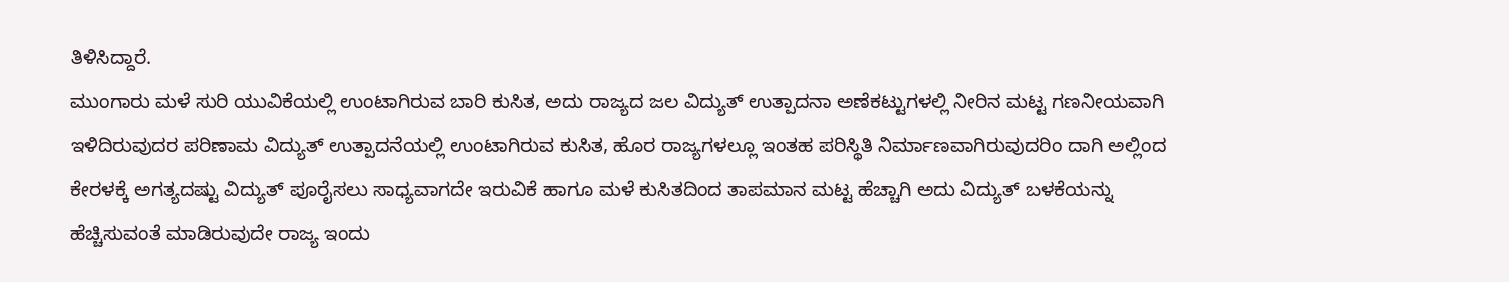ತಿಳಿಸಿದ್ದಾರೆ.
ಮುಂಗಾರು ಮಳೆ ಸುರಿ ಯುವಿಕೆಯಲ್ಲಿ ಉಂಟಾಗಿರುವ ಬಾರಿ ಕುಸಿತ, ಅದು ರಾಜ್ಯದ ಜಲ ವಿದ್ಯುತ್ ಉತ್ಪಾದನಾ ಅಣೆಕಟ್ಟುಗಳಲ್ಲಿ ನೀರಿನ ಮಟ್ಟ ಗಣನೀಯವಾಗಿ ಇಳಿದಿರುವುದರ ಪರಿಣಾಮ ವಿದ್ಯುತ್ ಉತ್ಪಾದನೆಯಲ್ಲಿ ಉಂಟಾಗಿರುವ ಕುಸಿತ, ಹೊರ ರಾಜ್ಯಗಳಲ್ಲೂ ಇಂತಹ ಪರಿಸ್ಥಿತಿ ನಿರ್ಮಾಣವಾಗಿರುವುದರಿಂ ದಾಗಿ ಅಲ್ಲಿಂದ ಕೇರಳಕ್ಕೆ ಅಗತ್ಯದಷ್ಟು ವಿದ್ಯುತ್ ಪೂರೈಸಲು ಸಾಧ್ಯವಾಗದೇ ಇರುವಿಕೆ ಹಾಗೂ ಮಳೆ ಕುಸಿತದಿಂದ ತಾಪಮಾನ ಮಟ್ಟ ಹೆಚ್ಚಾಗಿ ಅದು ವಿದ್ಯುತ್ ಬಳಕೆಯನ್ನು ಹೆಚ್ಚಿಸುವಂತೆ ಮಾಡಿರುವುದೇ ರಾಜ್ಯ ಇಂದು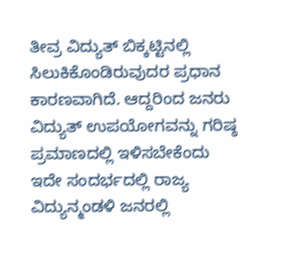ತೀವ್ರ ವಿದ್ಯುತ್ ಬಿಕ್ಕಟ್ಟಿನಲ್ಲಿ ಸಿಲುಕಿಕೊಂಡಿರುವುದರ ಪ್ರಧಾನ ಕಾರಣವಾಗಿದೆ. ಆದ್ದರಿಂದ ಜನರು ವಿದ್ಯುತ್ ಉಪಯೋಗವನ್ನು ಗರಿಷ್ಠ ಪ್ರಮಾಣದಲ್ಲಿ ಇಳಿಸಬೇಕೆಂದು ಇದೇ ಸಂದರ್ಭದಲ್ಲಿ ರಾಜ್ಯ ವಿದ್ಯುನ್ಮಂಡಳಿ ಜನರಲ್ಲಿ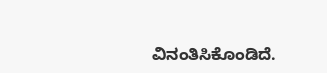ವಿನಂತಿಸಿಕೊಂಡಿದೆ.